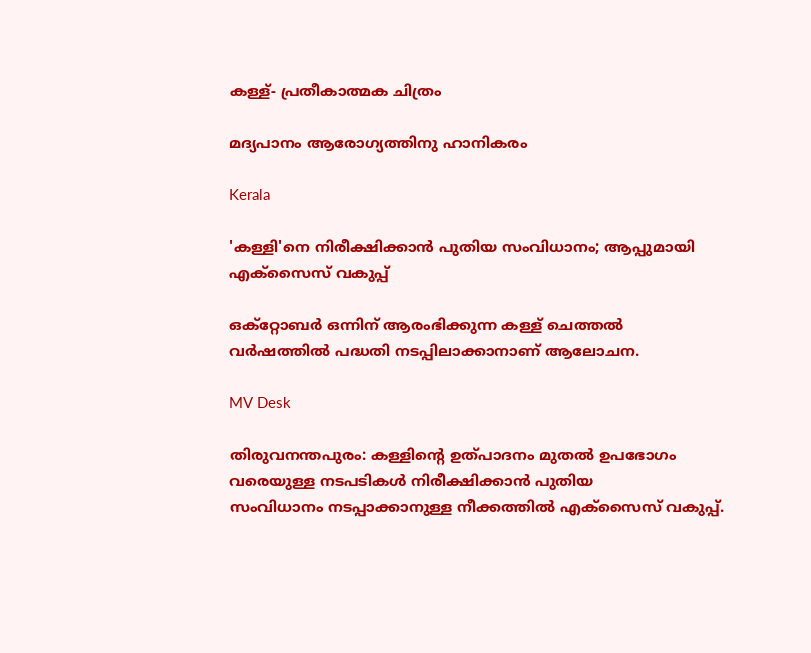കള്ള്- പ്രതീകാത്മക ചിത്രം

മദ്യപാനം ആരോഗ്യത്തിനു ഹാനികരം

Kerala

'കള്ളി'നെ നിരീക്ഷിക്കാൻ പുതിയ സംവിധാനം; ആപ്പുമായി എക്സൈസ് വകുപ്പ്

ഒക്റ്റോബർ ഒന്നിന് ആരംഭിക്കുന്ന കള്ള് ചെത്തല്‍ വര്‍ഷത്തില്‍ പദ്ധതി നടപ്പിലാക്കാനാണ് ആലോചന.

MV Desk

തിരുവനന്തപുരം: കള്ളിന്‍റെ ഉത്പാദനം മുതല്‍ ഉപഭോഗം വരെയുള്ള നടപടികള്‍ നിരീക്ഷിക്കാന്‍ പുതിയ സംവിധാനം ‌നടപ്പാക്കാനുള്ള നീക്കത്തിൽ എക്‌സൈസ് വകുപ്പ്.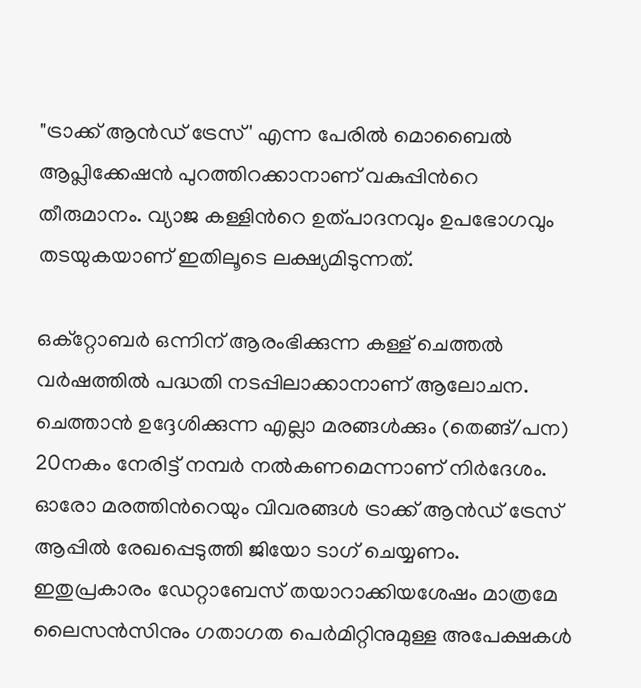"ട്രാക്ക് ആന്‍ഡ് ട്രേസ്' എന്ന പേരില്‍ മൊബൈല്‍ ആപ്ലിക്കേഷന്‍ പുറത്തിറക്കാനാണ് വകുപ്പിന്‍റെ തീരുമാനം. വ്യാജ കള്ളിന്‍റെ ഉത്പാദനവും ഉപഭോഗവും തടയുകയാണ് ഇതിലൂടെ ലക്ഷ്യമിടുന്നത്.

ഒക്റ്റോബർ ഒന്നിന് ആരംഭിക്കുന്ന കള്ള് ചെത്തല്‍ വര്‍ഷത്തില്‍ പദ്ധതി നടപ്പിലാക്കാനാണ് ആലോചന. ചെത്താന്‍ ഉദ്ദേശിക്കുന്ന എല്ലാ മരങ്ങള്‍ക്കും (തെങ്ങ്/പന) 20നകം നേരിട്ട് നമ്പര്‍ നല്‍കണമെന്നാണ് നിര്‍ദേശം. ഓരോ മരത്തിന്‍റെയും വിവരങ്ങള്‍ ട്രാക്ക് ആന്‍ഡ് ട്രേസ് ആപ്പില്‍ രേഖപ്പെടുത്തി ജിയോ ടാഗ് ചെയ്യണം. ഇതുപ്രകാരം ഡേറ്റാബേസ് തയാറാക്കിയശേഷം മാത്രമേ ലൈസന്‍സിനും ഗതാഗത പെര്‍മിറ്റിനുമുള്ള അപേക്ഷകള്‍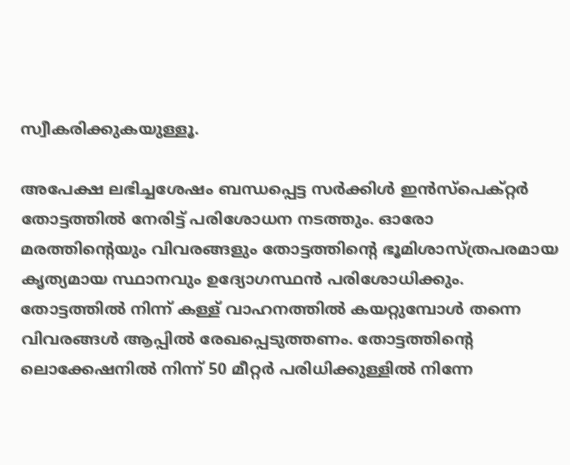സ്വീകരിക്കുകയുള്ളൂ.

അപേക്ഷ ലഭിച്ചശേഷം ബന്ധപ്പെട്ട സര്‍ക്കിള്‍ ഇന്‍സ്‌പെക്റ്റർ തോട്ടത്തില്‍ നേരിട്ട് പരിശോധന നടത്തും. ഓരോ മരത്തിന്‍റെയും വിവരങ്ങളും തോട്ടത്തിന്‍റെ ഭൂമിശാസ്ത്രപരമായ കൃത്യമായ സ്ഥാനവും ഉദ്യോഗസ്ഥൻ പരിശോധിക്കും. തോട്ടത്തില്‍ നിന്ന് കള്ള് വാഹനത്തില്‍ കയറ്റുമ്പോള്‍ തന്നെ വിവരങ്ങള്‍ ആപ്പില്‍ രേഖപ്പെടുത്തണം. തോട്ടത്തിന്‍റെ ലൊക്കേഷനില്‍ നിന്ന് 50 മീറ്റര്‍ പരിധിക്കുള്ളില്‍ നിന്നേ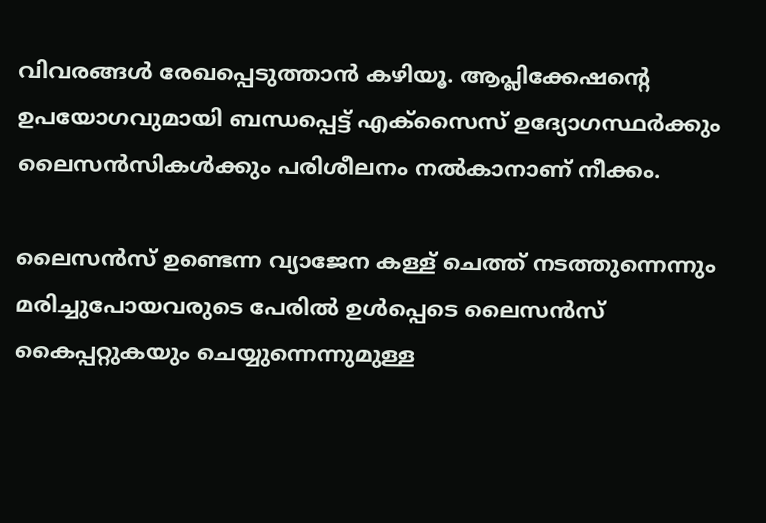വിവരങ്ങള്‍ രേഖപ്പെടുത്താന്‍ കഴിയൂ. ആപ്ലിക്കേഷന്‍റെ ഉപയോഗവുമായി ബന്ധപ്പെട്ട് എക്‌സൈസ് ഉദ്യോഗസ്ഥര്‍ക്കും ലൈസന്‍സികള്‍ക്കും പരിശീലനം നല്‍കാനാണ് നീക്കം.

ലൈസന്‍സ് ഉണ്ടെന്ന വ്യാജേന കള്ള് ചെത്ത് നടത്തുന്നെന്നും മരിച്ചുപോയവരുടെ പേരില്‍ ഉള്‍പ്പെടെ ലൈസന്‍സ് കൈപ്പറ്റുകയും ചെയ്യുന്നെന്നുമുള്ള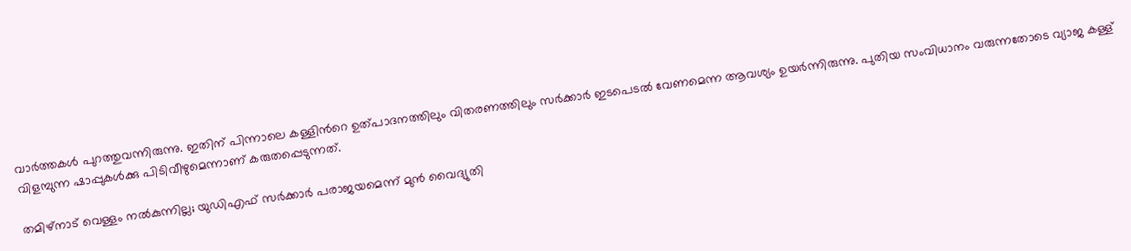വാര്‍ത്തകള്‍ പുറത്തുവന്നിരുന്നു. ഇതിന് പിന്നാലെ കള്ളിന്‍റെ ഉത്പാദനത്തിലും വിതരണത്തിലും സര്‍ക്കാര്‍ ഇടപെടല്‍ വേണമെന്ന ആവശ്യം ഉയർന്നിരുന്നു. പുതിയ സംവിധാനം വരുന്നതോടെ വ്യാജ കള്ള് വിളമ്പുന്ന ഷാപ്പുകള്‍ക്കു പിടിവീഴുമെന്നാണ് കരുതപ്പെടുന്നത്.

തമിഴ്നാട് വെള്ളം നൽകുന്നില്ല; യുഡിഎഫ് സർക്കാർ പരാജയമെന്ന് മുൻ വൈദ്യുതി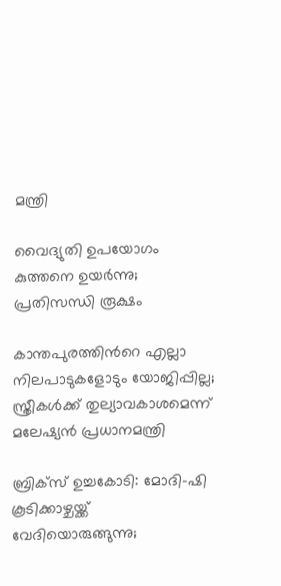മന്ത്രി

വൈദ്യുതി ഉപയോഗം കുത്തനെ ഉയര്‍ന്നു‌; പ്രതിസന്ധി രൂക്ഷം

കാന്തപുരത്തിന്‍റെ എല്ലാ നിലപാടുകളോടും യോജിപ്പില്ല; സ്ത്രീകൾക്ക് തുല്യാവകാശമെന്ന് മലേഷ്യൻ പ്രധാനമന്ത്രി

ബ്രിക്സ് ഉച്ചകോടി: മോദി–ഷി കൂടിക്കാഴ്ചയ്ക്ക് വേദിയൊരുങ്ങുന്നു;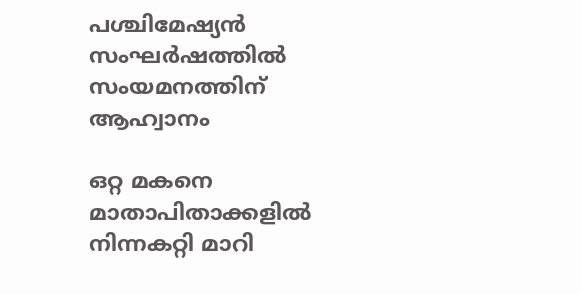പശ്ചിമേഷ്യൻ സംഘർഷത്തിൽ സംയമനത്തിന് ആഹ്വാനം

ഒറ്റ മകനെ മാതാപിതാക്കളിൽ നിന്നകറ്റി മാറി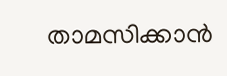താമസിക്കാൻ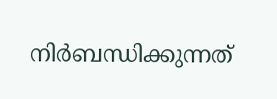നിർബന്ധിക്കുന്നത്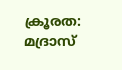ക്രൂരത: മദ്രാസ്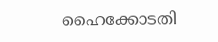ഹൈക്കോടതി